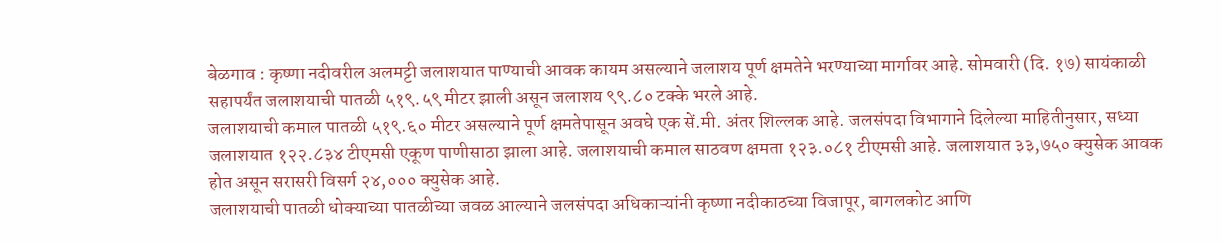बेळगाव : कृष्णा नदीवरील अलमट्टी जलाशयात पाण्याची आवक कायम असल्याने जलाशय पूर्ण क्षमतेने भरण्याच्या मार्गावर आहे. सोमवारी (दि. १७) सायंकाळी सहापर्यंत जलाशयाची पातळी ५१९.५९ मीटर झाली असून जलाशय ९९.८० टक्के भरले आहे.
जलाशयाची कमाल पातळी ५१९.६० मीटर असल्याने पूर्ण क्षमतेपासून अवघे एक सें.मी. अंतर शिल्लक आहे. जलसंपदा विभागाने दिलेल्या माहितीनुसार, सध्या जलाशयात १२२.८३४ टीएमसी एकूण पाणीसाठा झाला आहे. जलाशयाची कमाल साठवण क्षमता १२३.०८१ टीएमसी आहे. जलाशयात ३३,७५० क्युसेक आवक होत असून सरासरी विसर्ग २४,००० क्युसेक आहे.
जलाशयाची पातळी धोक्याच्या पातळीच्या जवळ आल्याने जलसंपदा अधिकाऱ्यांनी कृष्णा नदीकाठच्या विजापूर, बागलकोट आणि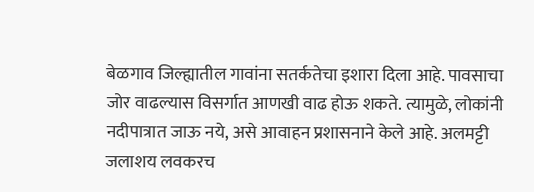बेळगाव जिल्ह्यातील गावांना सतर्कतेचा इशारा दिला आहे. पावसाचा जोर वाढल्यास विसर्गात आणखी वाढ होऊ शकते. त्यामुळे, लोकांनी नदीपात्रात जाऊ नये, असे आवाहन प्रशासनाने केले आहे. अलमट्टी जलाशय लवकरच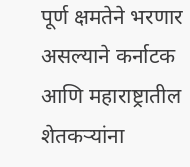पूर्ण क्षमतेने भरणार असल्याने कर्नाटक आणि महाराष्ट्रातील शेतकऱ्यांना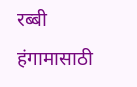रब्बी हंगामासाठी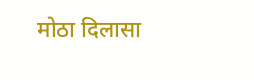मोठा दिलासा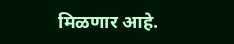मिळणार आहे.